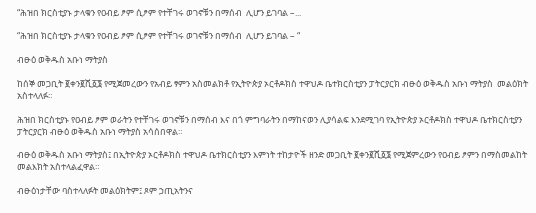“ሕዝበ ክርስቲያኑ ታላቁን የዐብይ ፆም ሲፆም የተቸገሩ ወገኖቹን በማሰብ  ሊሆን ይገባል –...

“ሕዝበ ክርስቲያኑ ታላቁን የዐብይ ፆም ሲፆም የተቸገሩ ወገኖቹን በማሰብ  ሊሆን ይገባል – “

ብፁዕ ወቅዱስ አቡነ ማትያስ

ከሰኞ መጋቢት ፪ቀን፪ሺ፩፮ የሚጀመረውን የአብይ ፃምን አስመልክቶ የኢትዮጵያ ኦርቶዶክስ ተዋህዶ ቤተክርስቲያን ፓትርያርክ ብፁዕ ወቅዱስ አቡነ ማትያስ  መልዕክት አስተላለፉ።

ሕዝበ ክርስቲያኑ የዐብይ ፆም ወራትን የተቸገሩ ወገኖቹን በማሰብ እና በጎ ምግባራትን በማከናወን ሊያሳልፍ እንደሚገባ የኢትዮጵያ ኦርቶዶክስ ተዋህዶ ቤተክርስቲያን ፓትርያርክ ብፁዕ ወቅዱስ አቡነ ማትያስ አሳሰበዋል።

ብፁዕ ወቅዱስ አቡነ ማትያስ፤ በኢትዮጵያ ኦርቶዶክስ ተዋህዶ ቤተክርስቲያን እምነት ተከታዮች ዘንድ መጋቢት ፪ቀን፪ሺ፩፮ የሚጀምረውን የዐብይ ፆምን በማስመልከት መልእክት አስተላልፈዋል።

ብፁዕነታቸው ባስተላለፉት መልዕክትም፤ ጾም ኃጢአትንና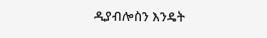ዲያብሎስን እንዴት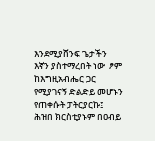እንደሚያሸንፍ ጌታችን እኛን ያስተማረበት ነው  ፆም ከእግዚአብሔር ጋር የሚያገናኝ ድልድይ መሆኑን የጠቀሱት ፓትርያርኩ፤ ሕዝበ ክርስቲያኑም በዐብይ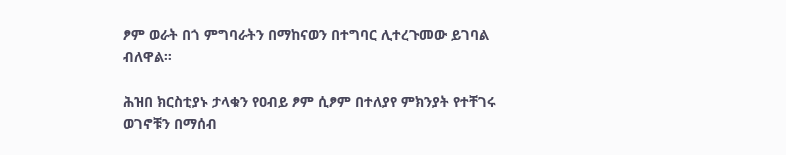ፆም ወራት በጎ ምግባራትን በማከናወን በተግባር ሊተረጉመው ይገባል ብለዋል።

ሕዝበ ክርስቲያኑ ታላቁን የዐብይ ፆም ሲፆም በተለያየ ምክንያት የተቸገሩ ወገኖቹን በማሰብ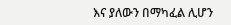እና ያለውን በማካፈል ሊሆን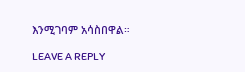እንሚገባም አሳስበዋል።

LEAVE A REPLY